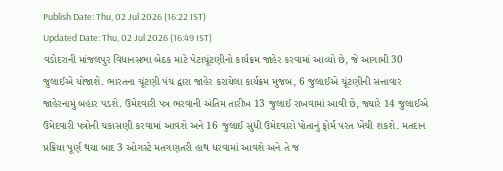Publish Date: Thu, 02 Jul 2026 (16:22 IST)
Updated Date: Thu, 02 Jul 2026 (16:49 IST)
વડોદરાની માંજલપુર વિધાનસભા બેઠક માટે પેટાચૂંટણીનો કાર્યક્રમ જાહેર કરવામાં આવ્યો છે, જે આગામી 30 જુલાઈએ યોજાશે. ભારતના ચૂંટણી પંચ દ્વારા જાહેર કરાયેલા કાર્યક્રમ મુજબ, 6 જુલાઈએ ચૂંટણીની સત્તાવાર જાહેરનામું બહાર પડશે. ઉમેદવારી પત્ર ભરવાની અંતિમ તારીખ 13 જુલાઈ રાખવામાં આવી છે, જ્યારે 14 જુલાઈએ ઉમેદવારી પત્રોની ચકાસણી કરવામાં આવશે અને 16 જુલાઈ સુધી ઉમેદવારો પોતાનું ફોર્મ પરત ખેંચી શકશે. મતદાન પ્રક્રિયા પૂર્ણ થયા બાદ 3 ઓગસ્ટે મતગણતરી હાથ ધરવામાં આવશે અને તે જ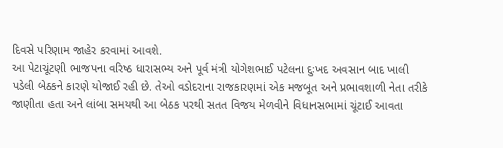દિવસે પરિણામ જાહેર કરવામાં આવશે.
આ પેટાચૂંટણી ભાજપના વરિષ્ઠ ધારાસભ્ય અને પૂર્વ મંત્રી યોગેશભાઈ પટેલના દુઃખદ અવસાન બાદ ખાલી પડેલી બેઠકને કારણે યોજાઈ રહી છે. તેઓ વડોદરાના રાજકારણમાં એક મજબૂત અને પ્રભાવશાળી નેતા તરીકે જાણીતા હતા અને લાંબા સમયથી આ બેઠક પરથી સતત વિજય મેળવીને વિધાનસભામાં ચૂંટાઈ આવતા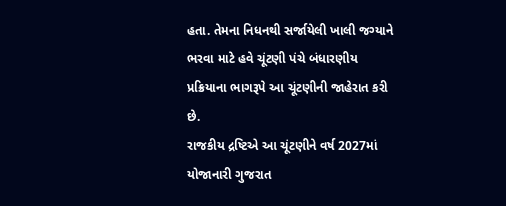હતા. તેમના નિધનથી સર્જાયેલી ખાલી જગ્યાને ભરવા માટે હવે ચૂંટણી પંચે બંધારણીય પ્રક્રિયાના ભાગરૂપે આ ચૂંટણીની જાહેરાત કરી છે.
રાજકીય દ્રષ્ટિએ આ ચૂંટણીને વર્ષ 2027માં યોજાનારી ગુજરાત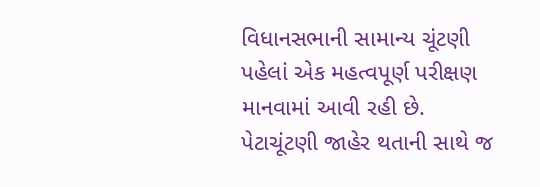વિધાનસભાની સામાન્ય ચૂંટણી પહેલાં એક મહત્વપૂર્ણ પરીક્ષણ માનવામાં આવી રહી છે. પેટાચૂંટણી જાહેર થતાની સાથે જ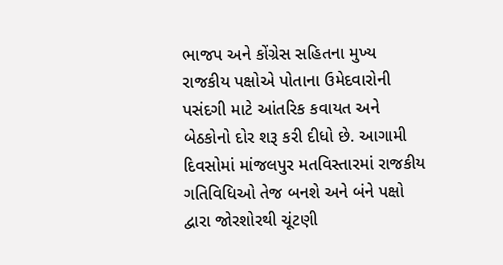ભાજપ અને કોંગ્રેસ સહિતના મુખ્ય રાજકીય પક્ષોએ પોતાના ઉમેદવારોની પસંદગી માટે આંતરિક કવાયત અને બેઠકોનો દોર શરૂ કરી દીધો છે. આગામી દિવસોમાં માંજલપુર મતવિસ્તારમાં રાજકીય ગતિવિધિઓ તેજ બનશે અને બંને પક્ષો દ્વારા જોરશોરથી ચૂંટણી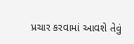પ્રચાર કરવામાં આવશે તેવું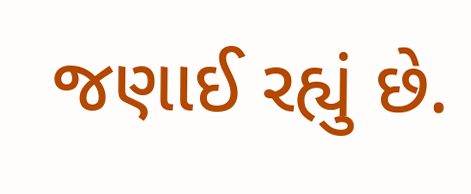જણાઈ રહ્યું છે.